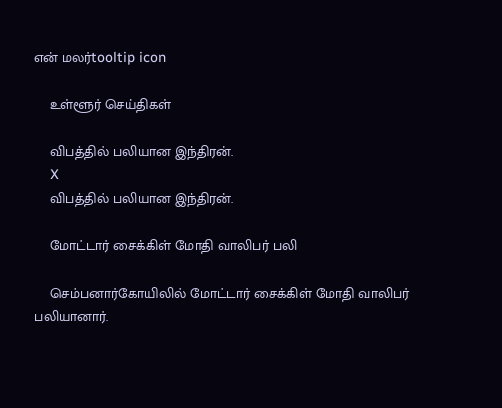என் மலர்tooltip icon

    உள்ளூர் செய்திகள்

    விபத்தில் பலியான இந்திரன்.
    X
    விபத்தில் பலியான இந்திரன்.

    மோட்டார் சைக்கிள் மோதி வாலிபர் பலி

    செம்பனார்கோயிலில் மோட்டார் சைக்கிள் மோதி வாலிபர் பலியானார்.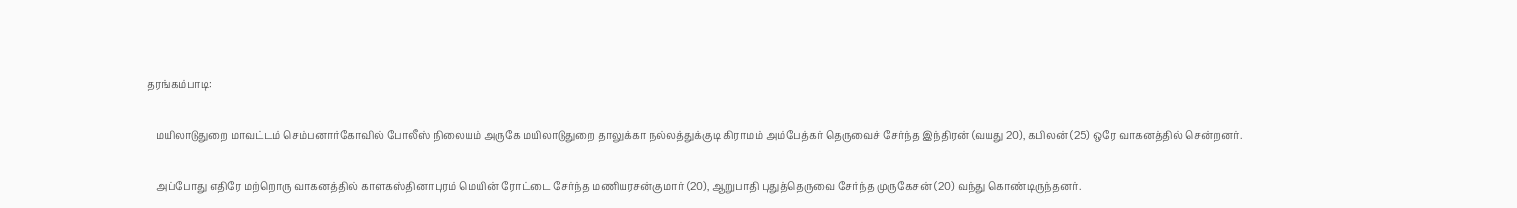தரங்கம்பாடி:

    மயிலாடுதுறை மாவட்டம் செம்பனார்கோவில் போலீஸ் நிலையம் அருகே மயிலாடுதுறை தாலுக்கா நல்லத்துக்குடி கிராமம் அம்பேத்கர் தெருவைச் சேர்ந்த இந்திரன் (வயது 20), கபிலன் (25) ஒரே வாகனத்தில் சென்றனர்.

    அப்போது எதிரே மற்றொரு வாகனத்தில் காளகஸ்தினாபுரம் மெயின் ரோட்டை சேர்ந்த மணியரசன்குமார் (20), ஆறுபாதி புதுத்தெருவை சேர்ந்த முருகேசன் (20) வந்து கொண்டிருந்தனர்.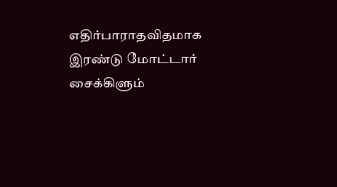எதிர்பாராதவிதமாக இரண்டு மோட்டார் சைக்கிளும்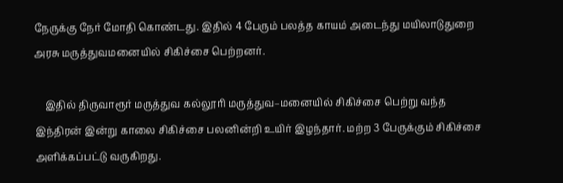நேருக்‌கு நேர் மோதி கொண்டது. இதில் 4 பேரும் பலத்த காயம் அடைந்து மயிலாடுதுறை அரசு மருத்துவமனையில் சிகிச்சை பெற்றனர்.

    இதில் திருவாரூர் மருத்துவ கல்லூரி மருத்துவ–மனையில் சிகிச்சை பெற்று வந்த இந்திரன் இன்று காலை சிகிச்சை பலனின்றி உயிர் இழந்தார். மற்ற 3 பேருக்கும் சிகிச்சை அளிக்கப்பட்டு வருகிறது.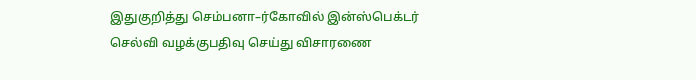இதுகுறித்து செம்பனா–ர்கோவில் இன்ஸ்பெக்டர் செல்வி வழக்குபதிவு செய்து விசாரணை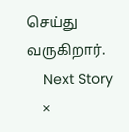செய்து வருகிறார்.
    Next Story
    ×